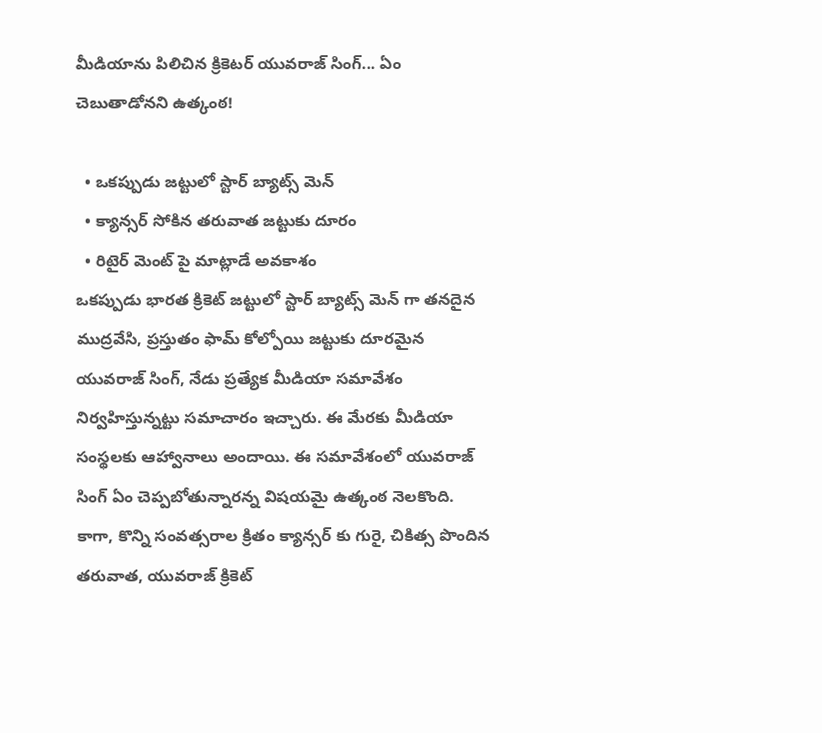మీడియాను పిలిచిన క్రికెటర్ యువరాజ్ సింగ్... ఏం చెబుతాడోనని ఉత్కంఠ!

  • ఒకప్పుడు జట్టులో స్టార్ బ్యాట్స్ మెన్
  • క్యాన్సర్ సోకిన తరువాత జట్టుకు దూరం
  • రిటైర్ మెంట్ పై మాట్లాడే అవకాశం
ఒకప్పుడు భారత క్రికెట్ జట్టులో స్టార్ బ్యాట్స్ మెన్ గా తనదైన ముద్రవేసి, ప్రస్తుతం ఫామ్ కోల్పోయి జట్టుకు దూరమైన యువరాజ్ సింగ్, నేడు ప్రత్యేక మీడియా సమావేశం నిర్వహిస్తున్నట్టు సమాచారం ఇచ్చారు. ఈ మేరకు మీడియా సంస్థలకు ఆహ్వానాలు అందాయి. ఈ సమావేశంలో యువరాజ్ సింగ్ ఏం చెప్పబోతున్నారన్న విషయమై ఉత్కంఠ నెలకొంది. కాగా, కొన్ని సంవత్సరాల క్రితం క్యాన్సర్ కు గురై, చికిత్స పొందిన తరువాత, యువరాజ్ క్రికెట్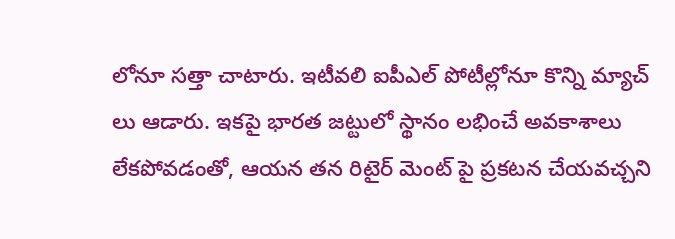లోనూ సత్తా చాటారు. ఇటీవలి ఐపీఎల్ పోటీల్లోనూ కొన్ని మ్యాచ్ లు ఆడారు. ఇకపై భారత జట్టులో స్థానం లభించే అవకాశాలు లేకపోవడంతో, ఆయన తన రిటైర్ మెంట్ పై ప్రకటన చేయవచ్చని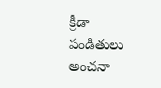క్రీడా పండితులు అంచనా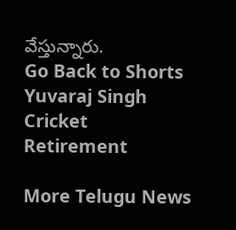వేస్తున్నారు.
Go Back to Shorts
Yuvaraj Singh
Cricket
Retirement

More Telugu News